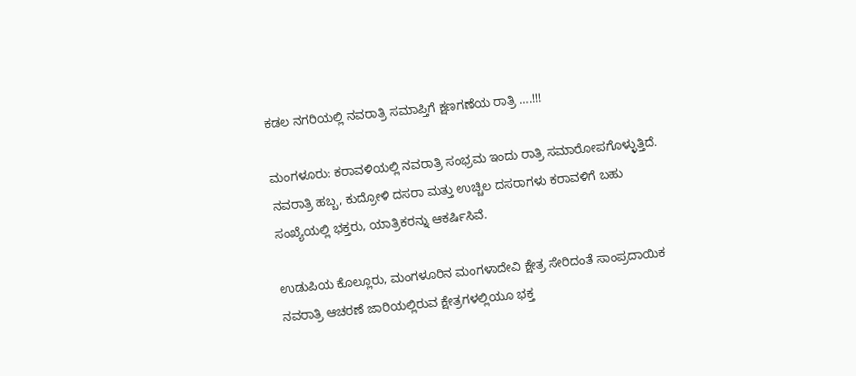ಕಡಲ ನಗರಿಯಲ್ಲಿ ನವರಾತ್ರಿ ಸಮಾಪ್ತಿಗೆ ಕ್ಷಣಗಣೆಯ ರಾತ್ರಿ ….!!!

ಮಂಗಳೂರು: ಕರಾವಳಿಯಲ್ಲಿ ನವರಾತ್ರಿ ಸಂಭ್ರಮ ಇಂದು ರಾತ್ರಿ ಸಮಾರೋಪಗೊಳ್ಳುತ್ತಿದೆ. ನವರಾತ್ರಿ ಹಬ್ಬ, ಕುದ್ರೋಳಿ ದಸರಾ ಮತ್ತು ಉಚ್ಚಿಲ ದಸರಾಗಳು ಕರಾವಳಿಗೆ ಬಹು ಸಂಖ್ಯೆಯಲ್ಲಿ ಭಕ್ತರು, ಯಾತ್ರಿಕರನ್ನು ಆಕರ್ಷಿಸಿವೆ.

ಉಡುಪಿಯ ಕೊಲ್ಲೂರು, ಮಂಗಳೂರಿನ‌ ಮಂಗಳಾದೇವಿ ಕ್ಷೇತ್ರ ಸೇರಿದಂತೆ ಸಾಂಪ್ರದಾಯಿಕ ನವರಾತ್ರಿ ಆಚರಣೆ ಜಾರಿಯಲ್ಲಿರುವ ಕ್ಷೇತ್ರಗಳಲ್ಲಿಯೂ ಭಕ್ತ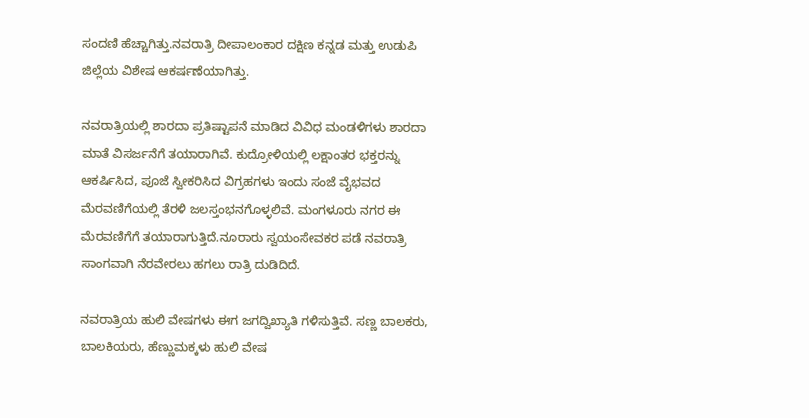ಸಂದಣಿ ಹೆಚ್ಚಾಗಿತ್ತು.ನವರಾತ್ರಿ ದೀಪಾಲಂಕಾರ ದಕ್ಷಿಣ ಕನ್ನಡ ಮತ್ತು ಉಡುಪಿ ಜಿಲ್ಲೆಯ ವಿಶೇಷ ಆಕರ್ಷಣೆಯಾಗಿತ್ತು.

ನವರಾತ್ರಿಯಲ್ಲಿ ಶಾರದಾ ಪ್ರತಿಷ್ಟಾಪನೆ ಮಾಡಿದ ವಿವಿಧ ಮಂಡಳಿಗಳು ಶಾರದಾ ಮಾತೆ ವಿಸರ್ಜನೆಗೆ ತಯಾರಾಗಿವೆ. ಕುದ್ರೋಳಿಯಲ್ಲಿ ಲಕ್ಷಾಂತರ ಭಕ್ತರನ್ನು ಆಕರ್ಷಿಸಿದ, ಪೂಜೆ ಸ್ವೀಕರಿಸಿದ ವಿಗ್ರಹಗಳು ಇಂದು ಸಂಜೆ ವೈಭವದ ಮೆರವಣಿಗೆಯಲ್ಲಿ ತೆರಳಿ ಜಲಸ್ತಂಭನಗೊಳ್ಳಲಿವೆ. ಮಂಗಳೂರು ನಗರ ಈ ಮೆರವಣಿಗೆಗೆ ತಯಾರಾಗುತ್ತಿದೆ.ನೂರಾರು ಸ್ವಯಂಸೇವಕರ ಪಡೆ ನವರಾತ್ರಿ ಸಾಂಗವಾಗಿ ನೆರವೇರಲು ಹಗಲು ರಾತ್ರಿ ದುಡಿದಿದೆ.

ನವರಾತ್ರಿಯ ಹುಲಿ ವೇಷಗಳು ಈಗ ಜಗದ್ವಿಖ್ಯಾತಿ ಗಳಿಸುತ್ತಿವೆ. ಸಣ್ಣ ಬಾಲಕರು, ಬಾಲಕಿಯರು, ಹೆಣ್ಣುಮಕ್ಕಳು ಹುಲಿ ವೇಷ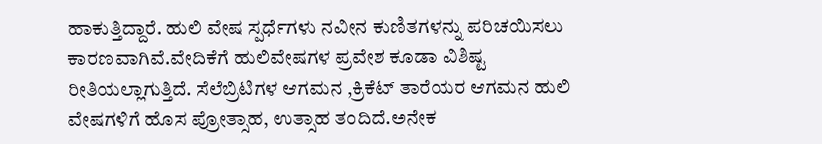ಹಾಕುತ್ತಿದ್ದಾರೆ. ಹುಲಿ ವೇಷ ಸ್ಪರ್ಧೆಗಳು ನವೀನ ಕುಣಿತಗಳನ್ನು ಪರಿಚಯಿಸಲು ಕಾರಣವಾಗಿವೆ.ವೇದಿಕೆಗೆ ಹುಲಿವೇಷಗಳ ಪ್ರವೇಶ ಕೂಡಾ ವಿಶಿಷ್ಟ ರೀತಿಯಲ್ಲಾಗುತ್ತಿದೆ. ಸೆಲೆಬ್ರಿಟಿಗಳ ಆಗಮನ ,ಕ್ರಿಕೆಟ್ ತಾರೆಯರ ಆಗಮನ ಹುಲಿ ವೇಷಗಳಿಗೆ ಹೊಸ ಪ್ರೋತ್ಸಾಹ, ಉತ್ಸಾಹ ತಂದಿದೆ.ಅನೇಕ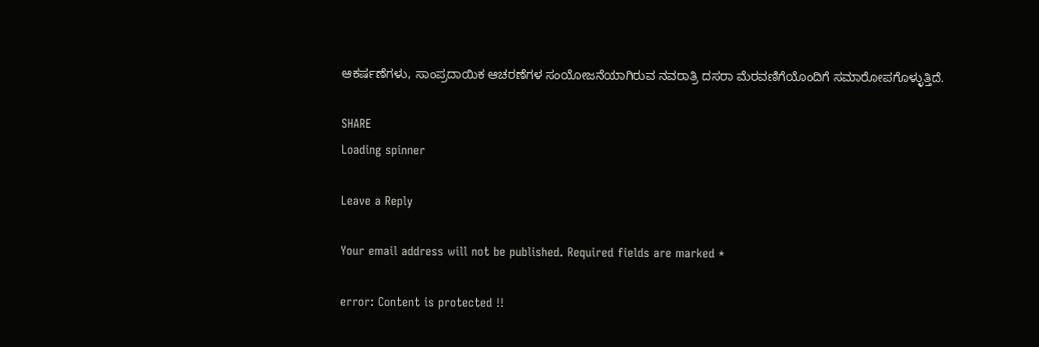ಆಕರ್ಷಣೆಗಳು, ಸಾಂಪ್ರದಾಯಿಕ ಆಚರಣೆಗಳ ಸಂಯೋಜನೆಯಾಗಿರುವ ನವರಾತ್ರಿ ದಸರಾ ಮೆರವಣಿಗೆಯೊಂದಿಗೆ ಸಮಾರೋಪಗೊಳ್ಳುತ್ತಿದೆ.

SHARE
Loading spinner

Leave a Reply

Your email address will not be published. Required fields are marked *

error: Content is protected !!